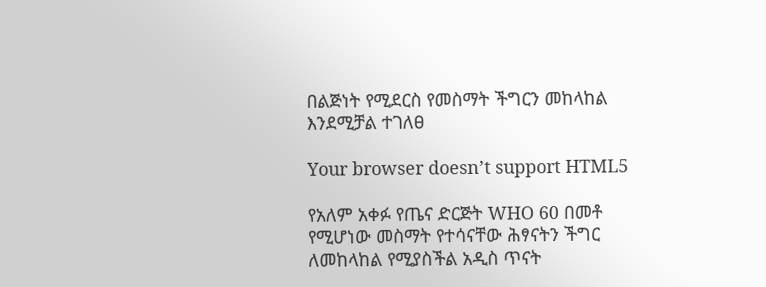በልጅነት የሚደርስ የመስማት ችግርን መከላከል እንደሚቻል ተገለፀ

Your browser doesn’t support HTML5

የአለም አቀፉ የጤና ድርጅት WHO 60 በመቶ የሚሆነው መስማት የተሳናቸው ሕፃናትን ችግር ለመከላከል የሚያስችል አዲስ ጥናት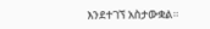እንደተገኘ አስታውቋል።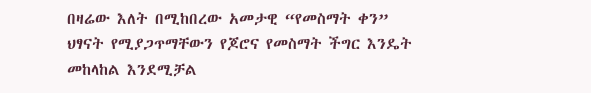በዛሬው እለት በሚከበረው አመታዊ “የመስማት ቀን” ህፃናት የሚያጋጥማቸውን የጆሮና የመስማት ችግር እንዴት መከላከል እንደሚቻል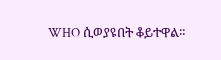WHO ሲወያዩበት ቆይተዋል።